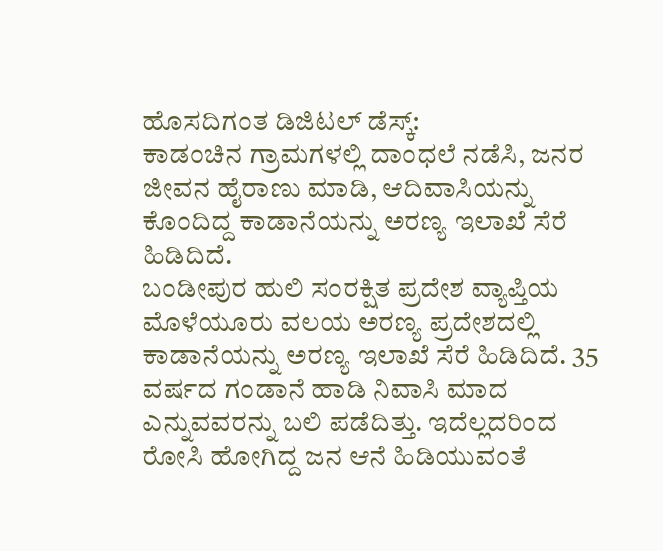ಹೊಸದಿಗಂತ ಡಿಜಿಟಲ್ ಡೆಸ್ಕ್:
ಕಾಡಂಚಿನ ಗ್ರಾಮಗಳಲ್ಲಿ ದಾಂಧಲೆ ನಡೆಸಿ, ಜನರ ಜೀವನ ಹೈರಾಣು ಮಾಡಿ, ಆದಿವಾಸಿಯನ್ನು ಕೊಂದಿದ್ದ ಕಾಡಾನೆಯನ್ನು ಅರಣ್ಯ ಇಲಾಖೆ ಸೆರೆ ಹಿಡಿದಿದೆ.
ಬಂಡೀಪುರ ಹುಲಿ ಸಂರಕ್ಷಿತ ಪ್ರದೇಶ ವ್ಯಾಪ್ತಿಯ ಮೊಳೆಯೂರು ವಲಯ ಅರಣ್ಯ ಪ್ರದೇಶದಲ್ಲಿ ಕಾಡಾನೆಯನ್ನು ಅರಣ್ಯ ಇಲಾಖೆ ಸೆರೆ ಹಿಡಿದಿದೆ. 35 ವರ್ಷದ ಗಂಡಾನೆ ಹಾಡಿ ನಿವಾಸಿ ಮಾದ ಎನ್ನುವವರನ್ನು ಬಲಿ ಪಡೆದಿತ್ತು. ಇದೆಲ್ಲದರಿಂದ ರೋಸಿ ಹೋಗಿದ್ದ ಜನ ಆನೆ ಹಿಡಿಯುವಂತೆ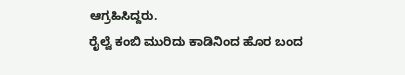ಆಗ್ರಹಿಸಿದ್ದರು.
ರೈಲ್ವೆ ಕಂಬಿ ಮುರಿದು ಕಾಡಿನಿಂದ ಹೊರ ಬಂದ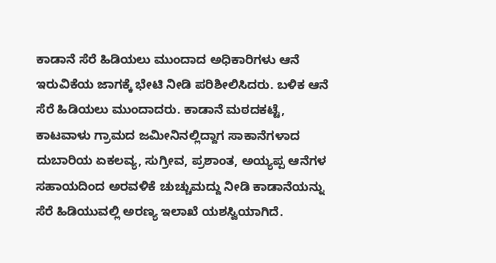ಕಾಡಾನೆ ಸೆರೆ ಹಿಡಿಯಲು ಮುಂದಾದ ಅಧಿಕಾರಿಗಳು ಆನೆ ಇರುವಿಕೆಯ ಜಾಗಕ್ಕೆ ಭೇಟಿ ನೀಡಿ ಪರಿಶೀಲಿಸಿದರು. ಬಳಿಕ ಆನೆ ಸೆರೆ ಹಿಡಿಯಲು ಮುಂದಾದರು. ಕಾಡಾನೆ ಮಠದಕಟ್ಟೆ, ಕಾಟವಾಳು ಗ್ರಾಮದ ಜಮೀನಿನಲ್ಲಿದ್ದಾಗ ಸಾಕಾನೆಗಳಾದ ದುಬಾರಿಯ ಏಕಲವ್ಯ, ಸುಗ್ರೀವ, ಪ್ರಶಾಂತ, ಅಯ್ಯಪ್ಪ ಆನೆಗಳ ಸಹಾಯದಿಂದ ಅರವಳಿಕೆ ಚುಚ್ಚುಮದ್ದು ನೀಡಿ ಕಾಡಾನೆಯನ್ನು ಸೆರೆ ಹಿಡಿಯುವಲ್ಲಿ ಅರಣ್ಯ ಇಲಾಖೆ ಯಶಸ್ವಿಯಾಗಿದೆ.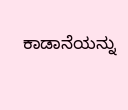ಕಾಡಾನೆಯನ್ನು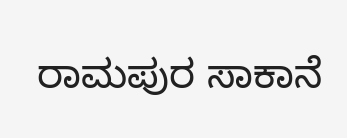ರಾಮಪುರ ಸಾಕಾನೆ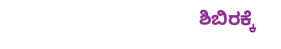ಶಿಬಿರಕ್ಕೆ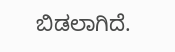ಬಿಡಲಾಗಿದೆ.